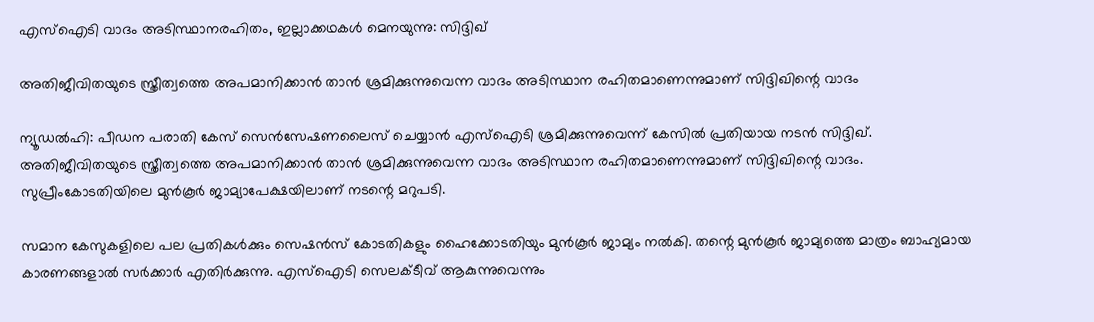എസ്‌ഐടി വാദം അടിസ്ഥാനരഹിതം, ഇല്ലാക്കഥകള്‍ മെനയുന്നു: സിദ്ദിഖ്

അതിജീവിതയുടെ സ്ത്രീത്വത്തെ അപമാനിക്കാന്‍ താന്‍ ശ്രമിക്കുന്നുവെന്ന വാദം അടിസ്ഥാന രഹിതമാണെന്നുമാണ് സിദ്ദിഖിന്റെ വാദം

ന്യൂഡല്‍ഹി: പീഡന പരാതി കേസ് സെന്‍സേഷണലൈസ് ചെയ്യാന്‍ എസ്‌ഐടി ശ്രമിക്കുന്നുവെന്ന് കേസില്‍ പ്രതിയായ നടന്‍ സിദ്ദിഖ്. അതിജീവിതയുടെ സ്ത്രീത്വത്തെ അപമാനിക്കാന്‍ താന്‍ ശ്രമിക്കുന്നുവെന്ന വാദം അടിസ്ഥാന രഹിതമാണെന്നുമാണ് സിദ്ദിഖിന്റെ വാദം. സുപ്രീംകോടതിയിലെ മുന്‍കൂര്‍ ജാമ്യാപേക്ഷയിലാണ് നടന്റെ മറുപടി.

സമാന കേസുകളിലെ പല പ്രതികള്‍ക്കും സെഷന്‍സ് കോടതികളും ഹൈക്കോടതിയും മുന്‍കൂര്‍ ജാമ്യം നല്‍കി. തന്റെ മുന്‍കൂര്‍ ജാമ്യത്തെ മാത്രം ബാഹ്യമായ കാരണങ്ങളാല്‍ സര്‍ക്കാര്‍ എതിര്‍ക്കുന്നു. എസ്‌ഐടി സെലക്ടീവ് ആകുന്നുവെന്നും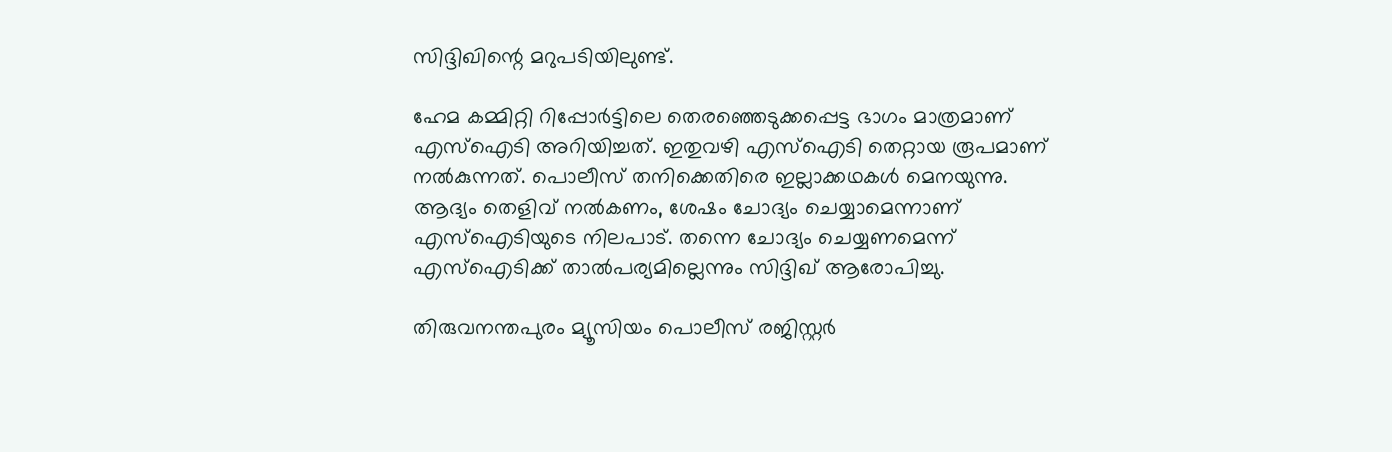സിദ്ദിഖിന്റെ മറുപടിയിലുണ്ട്.

ഹേമ കമ്മിറ്റി റിപ്പോര്‍ട്ടിലെ തെരഞ്ഞെടുക്കപ്പെട്ട ഭാഗം മാത്രമാണ് എസ്‌ഐടി അറിയിച്ചത്. ഇതുവഴി എസ്‌ഐടി തെറ്റായ രൂപമാണ് നല്‍കുന്നത്. പൊലീസ് തനിക്കെതിരെ ഇല്ലാക്കഥകള്‍ മെനയുന്നു. ആദ്യം തെളിവ് നല്‍കണം, ശേഷം ചോദ്യം ചെയ്യാമെന്നാണ് എസ്‌ഐടിയുടെ നിലപാട്. തന്നെ ചോദ്യം ചെയ്യണമെന്ന് എസ്‌ഐടിക്ക് താല്‍പര്യമില്ലെന്നും സിദ്ദിഖ് ആരോപിച്ചു.

തിരുവനന്തപുരം മ്യൂസിയം പൊലീസ് രജിസ്റ്റര്‍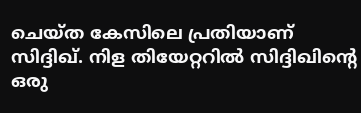ചെയ്ത കേസിലെ പ്രതിയാണ് സിദ്ദിഖ്. നിള തിയേറ്ററില്‍ സിദ്ദിഖിന്റെ ഒരു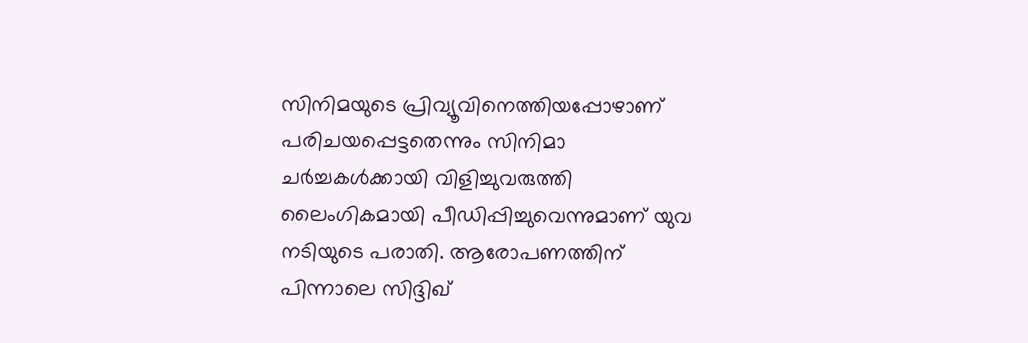സിനിമയുടെ പ്രിവ്യൂവിനെത്തിയപ്പോഴാണ് പരിചയപ്പെട്ടതെന്നും സിനിമാ ചര്‍ച്ചകള്‍ക്കായി വിളിച്ചുവരുത്തി ലൈംഗികമായി പീഡിപ്പിച്ചുവെന്നുമാണ് യുവ നടിയുടെ പരാതി. ആരോപണത്തിന് പിന്നാലെ സിദ്ദിഖ്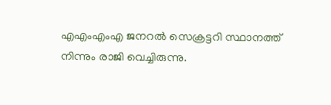എഎംഎംഎ ജനറല്‍ സെക്രട്ടറി സ്ഥാനത്ത് നിന്നും രാജി വെച്ചിരുന്നു.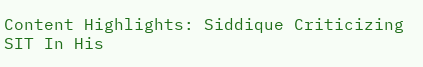Content Highlights: Siddique Criticizing SIT In His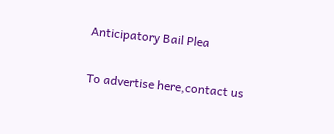Anticipatory Bail Plea

To advertise here,contact us